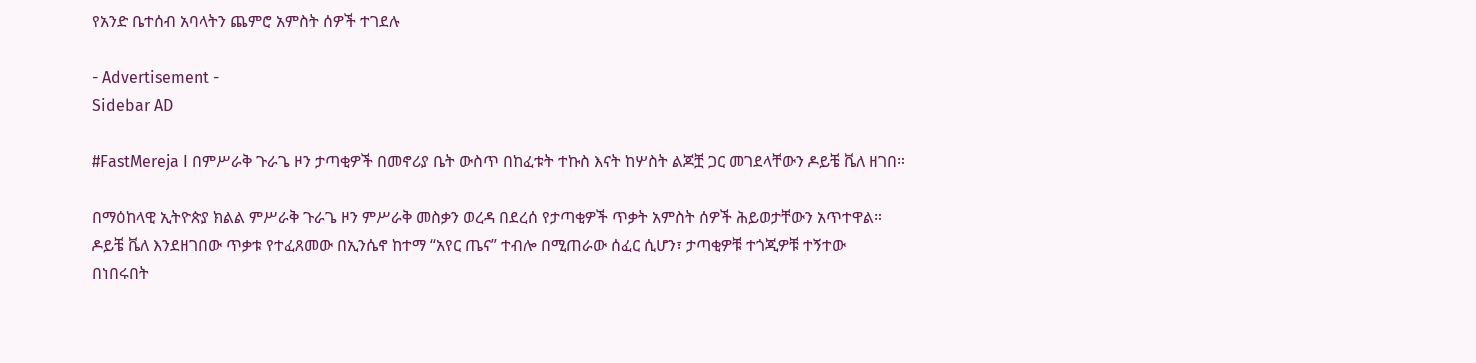የአንድ ቤተሰብ አባላትን ጨምሮ አምስት ሰዎች ተገደሉ

- Advertisement -
Sidebar AD

#FastMereja I በምሥራቅ ጉራጌ ዞን ታጣቂዎች በመኖሪያ ቤት ውስጥ በከፈቱት ተኩስ እናት ከሦስት ልጆቿ ጋር መገደላቸውን ዶይቼ ቬለ ዘገበ።

በማዕከላዊ ኢትዮጵያ ክልል ምሥራቅ ጉራጌ ዞን ምሥራቅ መስቃን ወረዳ በደረሰ የታጣቂዎች ጥቃት አምስት ሰዎች ሕይወታቸውን አጥተዋል። ዶይቼ ቬለ እንደዘገበው ጥቃቱ የተፈጸመው በኢንሴኖ ከተማ “አየር ጤና” ተብሎ በሚጠራው ሰፈር ሲሆን፣ ታጣቂዎቹ ተጎጂዎቹ ተኝተው በነበሩበት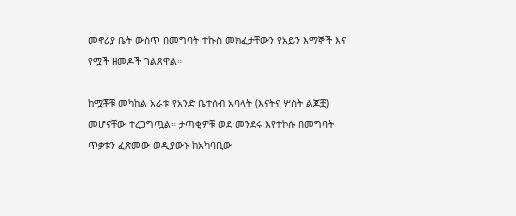መኖሪያ ቤት ውስጥ በመግባት ተኩስ መክፈታቸውን የአይን እማኞች እና የሟች ዘመዶች ገልጸዋል።

ከሟቾቹ መካከል አራቱ የአንድ ቤተሰብ አባላት (እናትና ሦስት ልጆቿ) መሆናቸው ተረጋግጧል። ታጣቂዎቹ ወደ መንደሩ እየተኮሱ በመግባት ጥቃቱን ፈጽመው ወዲያውኑ ከአካባቢው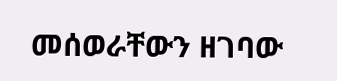መሰወራቸውን ዘገባው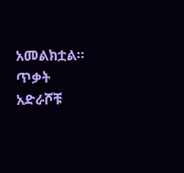አመልክቷል። ጥቃት አድራሾቹ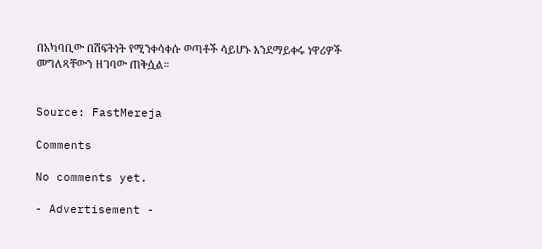በአካባቢው በሽፍትነት የሚንቀሳቀሱ ወጣቶች ሳይሆኑ እንደማይቀሩ ነዋሪዎች መግለጻቸውን ዘገባው ጠቅሷል።


Source: FastMereja

Comments

No comments yet.

- Advertisement -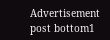Advertisement post bottom1